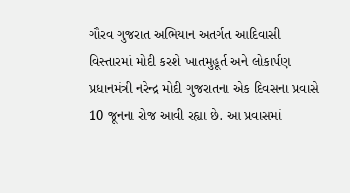ગૌરવ ગુજરાત અભિયાન અતર્ગત આદિવાસી વિસ્તારમાં મોદી કરશે ખાતમુહૂર્ત અને લોકાર્પણ
પ્રધાનમંત્રી નરેન્દ્ર મોદી ગુજરાતના એક દિવસના પ્રવાસે 10 જૂનના રોજ આવી રહ્યા છે. આ પ્રવાસમાં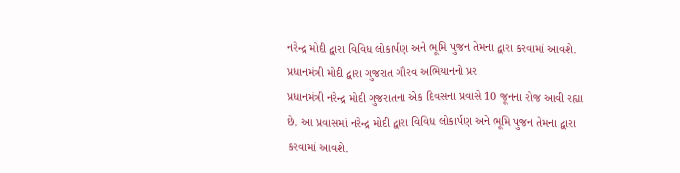નરેન્દ્ર મોદી દ્વારા વિવિધ લોકાર્પણ અને ભૂમિ પુજન તેમના દ્વારા કરવામાં આવશે. પ્રધાનમંત્રી મોદી દ્વારા ગુજરાત ગૌરવ અભિયાનનો પ્રર
પ્રધાનમંત્રી નરેન્દ્ર મોદી ગુજરાતના એક દિવસના પ્રવાસે 10 જૂનના રોજ આવી રહ્યા છે. આ પ્રવાસમાં નરેન્દ્ર મોદી દ્વારા વિવિધ લોકાર્પણ અને ભૂમિ પુજન તેમના દ્વારા કરવામાં આવશે.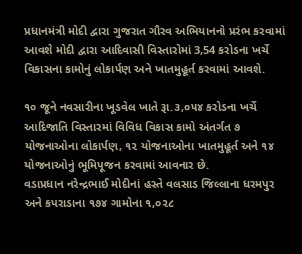પ્રધાનમંત્રી મોદી દ્વારા ગુજરાત ગૌરવ અભિયાનનો પ્રરંભ કરવામાં આવશે મોદી દ્વારા આદિવાસી વિસ્તારોમાં 3,54 કરોડના ખર્ચે વિકાસના કામોનું લોકાર્પણ અને ખાતમુહૂર્ત કરવામાં આવશે.

૧૦ જૂને નવસારીના ખૂડવેલ ખાતે રૂા.૩,૦૫૪ કરોડના ખર્ચે આદિજાતિ વિસ્તારમાં વિવિધ વિકાસ કામો અંતર્ગત ૭ યોજનાઓના લોકાર્પણ, ૧૨ યોજનાઓના ખાતમુહૂર્ત અને ૧૪ યોજનાઓનું ભૂમિપૂજન કરવામાં આવનાર છે.
વડાપ્રધાન નરેન્દ્રભાઈ મોદીનાં હસ્તે વલસાડ જિલ્લાના ધરમપુર અને કપરાડાના ૧૭૪ ગામોના ૧,૦૨૮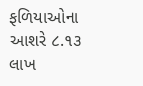ફળિયાઓના આશરે ૮.૧૩ લાખ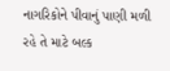નાગરિકોને પીવાનું પાણી મળી રહે તે માટે બલ્ક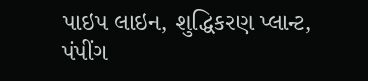પાઇપ લાઇન, શુદ્ધિકરણ પ્લાન્ટ, પંપીંગ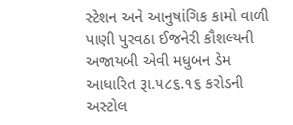સ્ટેશન અને આનુષાંગિક કામો વાળી પાણી પુરવઠા ઈજનેરી કૌશલ્યની અજાયબી એવી મધુબન ડેમ આધારિત રૂા.૫૮૬.૧૬ કરોડની અસ્ટોલ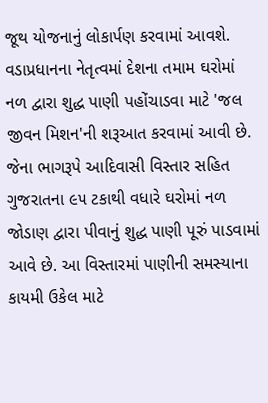જૂથ યોજનાનું લોકાર્પણ કરવામાં આવશે.
વડાપ્રધાનના નેતૃત્વમાં દેશના તમામ ઘરોમાં નળ દ્વારા શુદ્ધ પાણી પહોંચાડવા માટે 'જલ જીવન મિશન'ની શરૂઆત કરવામાં આવી છે. જેના ભાગરૂપે આદિવાસી વિસ્તાર સહિત ગુજરાતના ૯૫ ટકાથી વધારે ઘરોમાં નળ જોડાણ દ્વારા પીવાનું શુદ્ધ પાણી પૂરું પાડવામાં આવે છે. આ વિસ્તારમાં પાણીની સમસ્યાના કાયમી ઉકેલ માટે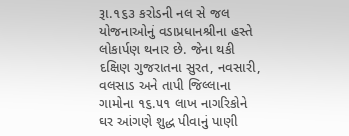રૂા.૧૬૩ કરોડની નલ સે જલ યોજનાઓનું વડાપ્રધાનશ્રીના હસ્તે લોકાર્પણ થનાર છે. જેના થકી દક્ષિણ ગુજરાતના સુરત, નવસારી, વલસાડ અને તાપી જિલ્લાના ગામોના ૧૬.૫૧ લાખ નાગરિકોને ઘર આંગણે શુદ્ધ પીવાનું પાણી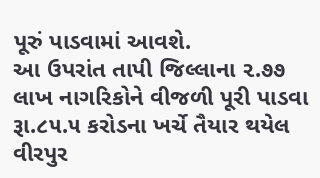પૂરું પાડવામાં આવશે.
આ ઉપરાંત તાપી જિલ્લાના ૨.૭૭ લાખ નાગરિકોને વીજળી પૂરી પાડવા રૂા.૮૫.૫ કરોડના ખર્ચે તૈયાર થયેલ વીરપુર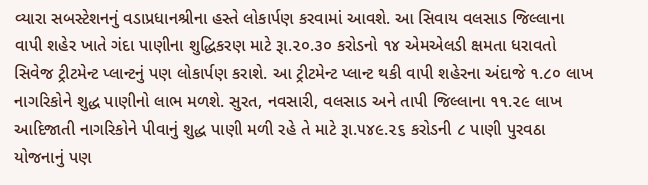વ્યારા સબસ્ટેશનનું વડાપ્રધાનશ્રીના હસ્તે લોકાર્પણ કરવામાં આવશે. આ સિવાય વલસાડ જિલ્લાના વાપી શહેર ખાતે ગંદા પાણીના શુદ્ધિકરણ માટે રૂા.૨૦.૩૦ કરોડનો ૧૪ એમએલડી ક્ષમતા ધરાવતો સિવેજ ટ્રીટમેન્ટ પ્લાન્ટનું પણ લોકાર્પણ કરાશે. આ ટ્રીટમેન્ટ પ્લાન્ટ થકી વાપી શહેરના અંદાજે ૧.૮૦ લાખ નાગરિકોને શુદ્ધ પાણીનો લાભ મળશે. સુરત, નવસારી, વલસાડ અને તાપી જિલ્લાના ૧૧.૨૯ લાખ આદિજાતી નાગરિકોને પીવાનું શુદ્ધ પાણી મળી રહે તે માટે રૂા.૫૪૯.૨૬ કરોડની ૮ પાણી પુરવઠા યોજનાનું પણ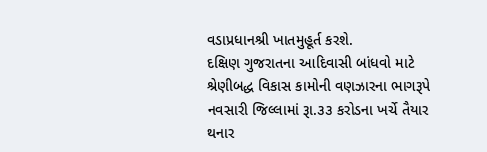વડાપ્રધાનશ્રી ખાતમુહૂર્ત કરશે.
દક્ષિણ ગુજરાતના આદિવાસી બાંધવો માટે શ્રેણીબદ્ધ વિકાસ કામોની વણઝારના ભાગરૂપે નવસારી જિલ્લામાં રૂા.૩૩ કરોડના ખર્ચે તૈયાર થનાર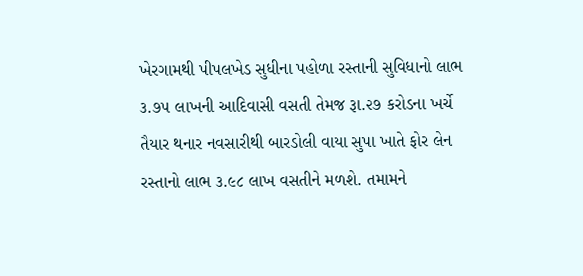ખેરગામથી પીપલખેડ સુધીના પહોળા રસ્તાની સુવિધાનો લાભ ૩.૭૫ લાખની આદિવાસી વસતી તેમજ રૂા.૨૭ કરોડના ખર્ચે તૈયાર થનાર નવસારીથી બારડોલી વાયા સુપા ખાતે ફોર લેન રસ્તાનો લાભ ૩.૯૮ લાખ વસતીને મળશે. તમામને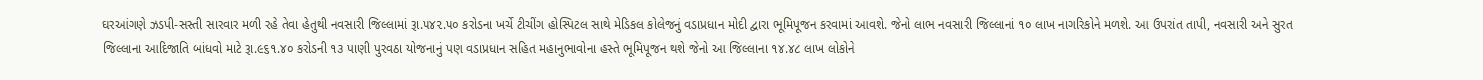ઘરઆંગણે ઝડપી-સસ્તી સારવાર મળી રહે તેવા હેતુથી નવસારી જિલ્લામાં રૂા.૫૪૨.૫૦ કરોડના ખર્ચે ટીચીંગ હોસ્પિટલ સાથે મેડિકલ કોલેજનું વડાપ્રધાન મોદી દ્વારા ભૂમિપૂજન કરવામાં આવશે. જેનો લાભ નવસારી જિલ્લાનાં ૧૦ લાખ નાગરિકોને મળશે. આ ઉપરાંત તાપી, નવસારી અને સુરત જિલ્લાના આદિજાતિ બાંધવો માટે રૂા.૯૬૧.૪૦ કરોડની ૧૩ પાણી પુરવઠા યોજનાનું પણ વડાપ્રધાન સહિત મહાનુભાવોના હસ્તે ભૂમિપૂજન થશે જેનો આ જિલ્લાના ૧૪.૪૮ લાખ લોકોને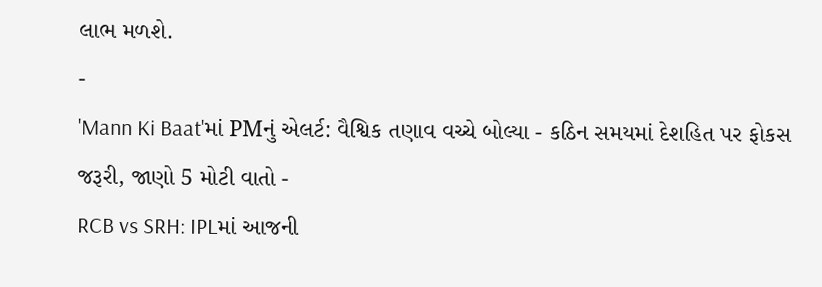લાભ મળશે.
-
'Mann Ki Baat'માં PMનું એલર્ટ: વૈશ્વિક તણાવ વચ્ચે બોલ્યા - કઠિન સમયમાં દેશહિત પર ફોકસ જરૂરી, જાણો 5 મોટી વાતો -
RCB vs SRH: IPLમાં આજની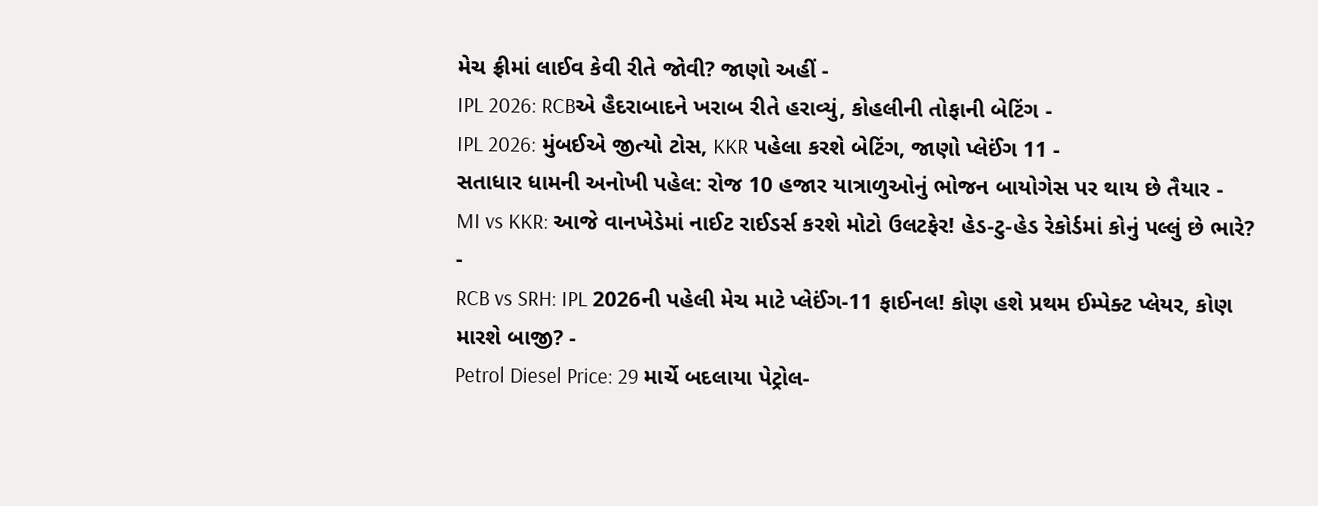મેચ ફ્રીમાં લાઈવ કેવી રીતે જોવી? જાણો અહીં -
IPL 2026: RCBએ હૈદરાબાદને ખરાબ રીતે હરાવ્યું, કોહલીની તોફાની બેટિંગ -
IPL 2026: મુંબઈએ જીત્યો ટોસ, KKR પહેલા કરશે બેટિંગ, જાણો પ્લેઈંગ 11 -
સતાધાર ધામની અનોખી પહેલ: રોજ 10 હજાર યાત્રાળુઓનું ભોજન બાયોગેસ પર થાય છે તૈયાર -
MI vs KKR: આજે વાનખેડેમાં નાઈટ રાઈડર્સ કરશે મોટો ઉલટફેર! હેડ-ટુ-હેડ રેકોર્ડમાં કોનું પલ્લું છે ભારે? -
RCB vs SRH: IPL 2026ની પહેલી મેચ માટે પ્લેઈંગ-11 ફાઈનલ! કોણ હશે પ્રથમ ઈમ્પેક્ટ પ્લેયર, કોણ મારશે બાજી? -
Petrol Diesel Price: 29 માર્ચે બદલાયા પેટ્રોલ-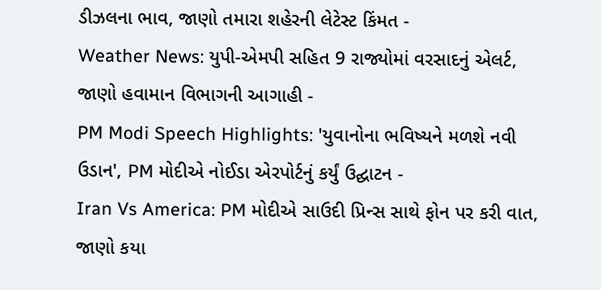ડીઝલના ભાવ, જાણો તમારા શહેરની લેટેસ્ટ કિંમત -
Weather News: યુપી-એમપી સહિત 9 રાજ્યોમાં વરસાદનું એલર્ટ, જાણો હવામાન વિભાગની આગાહી -
PM Modi Speech Highlights: 'યુવાનોના ભવિષ્યને મળશે નવી ઉડાન', PM મોદીએ નોઈડા એરપોર્ટનું કર્યું ઉદ્ઘાટન -
Iran Vs America: PM મોદીએ સાઉદી પ્રિન્સ સાથે ફોન પર કરી વાત, જાણો કયા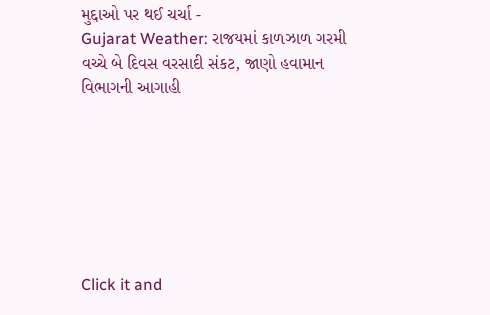મુદ્દાઓ પર થઈ ચર્ચા -
Gujarat Weather: રાજયમાં કાળઝાળ ગરમી વચ્ચે બે દિવસ વરસાદી સંકટ, જાણો હવામાન વિભાગની આગાહી







Click it and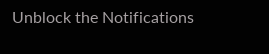Unblock the Notifications